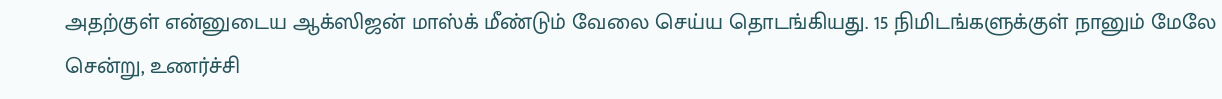அதற்குள் என்னுடைய ஆக்ஸிஜன் மாஸ்க் மீண்டும் வேலை செய்ய தொடங்கியது. 15 நிமிடங்களுக்குள் நானும் மேலே சென்று, உணர்ச்சி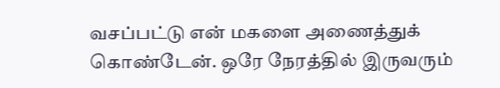வசப்பட்டு என் மகளை அணைத்துக் கொண்டேன். ஒரே நேரத்தில் இருவரும்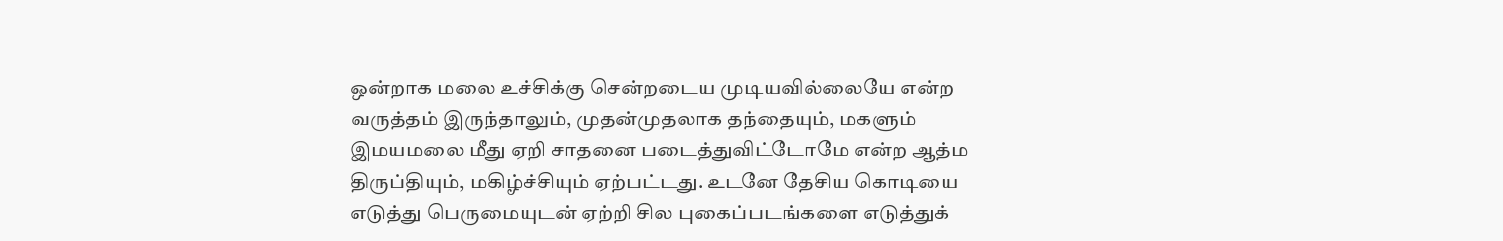ஒன்றாக மலை உச்சிக்கு சென்றடைய முடியவில்லையே என்ற வருத்தம் இருந்தாலும், முதன்முதலாக தந்தையும், மகளும் இமயமலை மீது ஏறி சாதனை படைத்துவிட்டோமே என்ற ஆத்ம திருப்தியும், மகிழ்ச்சியும் ஏற்பட்டது. உடனே தேசிய கொடியை எடுத்து பெருமையுடன் ஏற்றி சில புகைப்படங்களை எடுத்துக்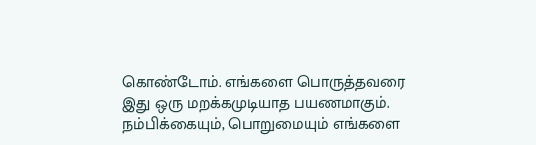கொண்டோம். எங்களை பொருத்தவரை இது ஒரு மறக்கமுடியாத பயணமாகும். நம்பிக்கையும், பொறுமையும் எங்களை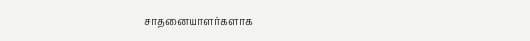சாதனையாளர்களாக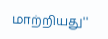மாற்றியது''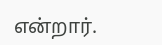என்றார்.